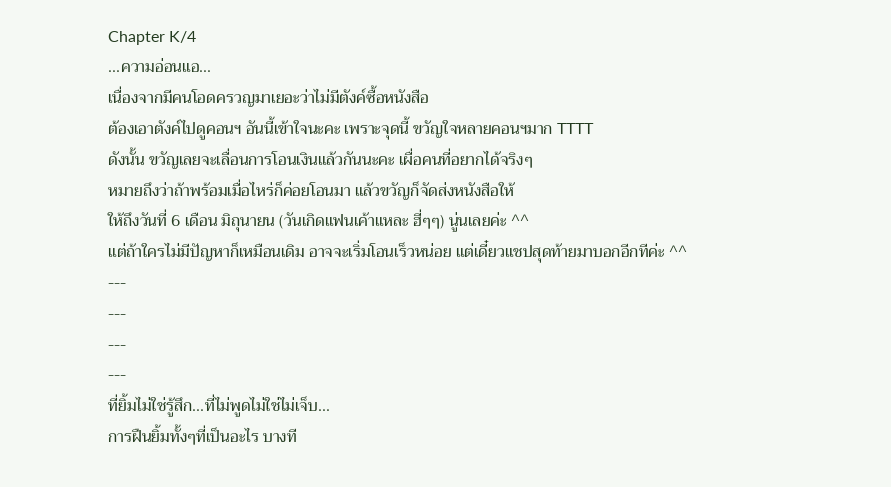Chapter K/4
...ความอ่อนแอ...
เนื่องจากมีคนโอดครวญมาเยอะว่าไม่มีตังค์ซื้อหนังสือ
ต้องเอาตังค์ไปดูคอนฯ อันนี้เข้าใจนะคะ เพราะจุดนี้ ขวัญใจหลายคอนฯมาก TTTT
ดังนั้น ขวัญเลยจะเลื่อนการโอนเงินแล้วกันนะคะ เผื่อคนที่อยากได้จริงๆ
หมายถึงว่าถ้าพร้อมเมื่อไหร่ก็ค่อยโอนมา แล้วขวัญก็จัดส่งหนังสือให้
ให้ถึงวันที่ 6 เดือน มิถุนายน (วันเกิดแฟนเค้าแหละ ฮี่ๆๆ) นู่นเลยค่ะ ^^
แต่ถ้าใครไม่มีปัญหาก็เหมือนเดิม อาจจะเริ่มโอนเร็วหน่อย แต่เดี๋ยวแชปสุดท้ายมาบอกอีกทีค่ะ ^^
---
---
---
---
ที่ยิ้มไม่ใช่รู้สึก...ที่ไม่พูดไม่ใช่ไม่เจ็บ...
การฝืนยิ้มทั้งๆที่เป็นอะไร บางที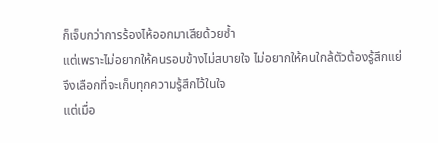ก็เจ็บกว่าการร้องไห้ออกมาเสียด้วยซ้ำ
แต่เพราะไม่อยากให้คนรอบข้างไม่สบายใจ ไม่อยากให้คนใกล้ตัวต้องรู้สึกแย่
จึงเลือกที่จะเก็บทุกความรู้สึกไว้ในใจ
แต่เมื่อ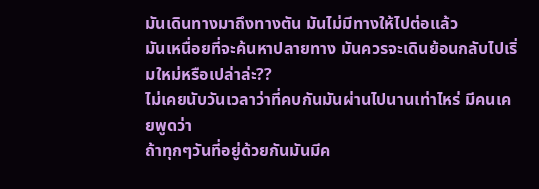มันเดินทางมาถึงทางตัน มันไม่มีทางให้ไปต่อแล้ว
มันเหนื่อยที่จะค้นหาปลายทาง มันควรจะเดินย้อนกลับไปเริ่มใหม่หรือเปล่าล่ะ??
ไม่เคยนับวันเวลาว่าที่คบกันมันผ่านไปนานเท่าไหร่ มีคนเคยพูดว่า
ถ้าทุกๆวันที่อยู่ด้วยกันมันมีค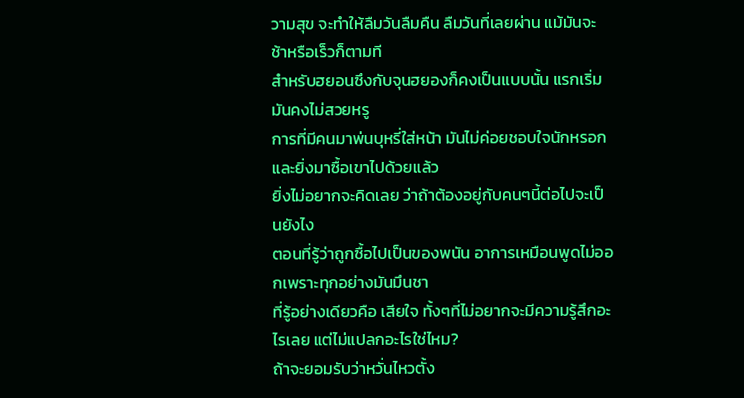วามสุข จะทำให้ลืมวันลืมคืน ลืมวันที่เลยผ่าน แม้มันจะช้าหรือเร็วก็ตามที
สำหรับฮยอนซึงกับจุนฮยองก็คงเป็นแบบนั้น แรกเริ่มมันคงไม่สวยหรู
การที่มีคนมาพ่นบุหรี่ใส่หน้า มันไม่ค่อยชอบใจนักหรอก และยิ่งมาซื้อเขาไปด้วยแล้ว
ยิ่งไม่อยากจะคิดเลย ว่าถ้าต้องอยู่กับคนๆนี้ต่อไปจะเป็นยังไง
ตอนที่รู้ว่าถูกซื้อไปเป็นของพนัน อาการเหมือนพูดไม่ออกเพราะทุกอย่างมันมึนชา
ที่รู้อย่างเดียวคือ เสียใจ ทั้งๆที่ไม่อยากจะมีความรู้สึกอะไรเลย แต่ไม่แปลกอะไรใช่ไหม?
ถ้าจะยอมรับว่าหวั่นไหวตั้ง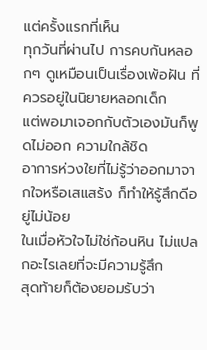แต่ครั้งแรกที่เห็น
ทุกวันที่ผ่านไป การคบกันหลอกๆ ดูเหมือนเป็นเรื่องเพ้อฝัน ที่ควรอยู่ในนิยายหลอกเด็ก
แต่พอมาเจอกกับตัวเองมันก็พูดไม่ออก ความใกล้ชิด
อาการห่วงใยที่ไม่รู้ว่าออกมาจากใจหรือเสแสร้ง ก็ทำให้รู้สึกดีอยู่ไม่น้อย
ในเมื่อหัวใจไม่ใช่ก้อนหิน ไม่แปลกอะไรเลยที่จะมีความรู้สึก
สุดท้ายก็ต้องยอมรับว่า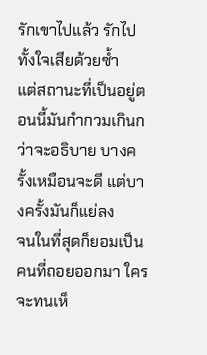รักเขาไปแล้ว รักไปทั้งใจเสียด้วยซ้ำ
แต่สถานะที่เป็นอยู่ตอนนี้มันกำกวมเกินกว่าจะอธิบาย บางครั้งเหมือนจะดี แต่บางครั้งมันก็แย่ลง
จนในที่สุดก็ยอมเป็นคนที่ถอยออกมา ใครจะทนเห็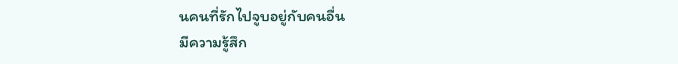นคนที่รักไปจูบอยู่กับคนอื่น
มีความรู้สึก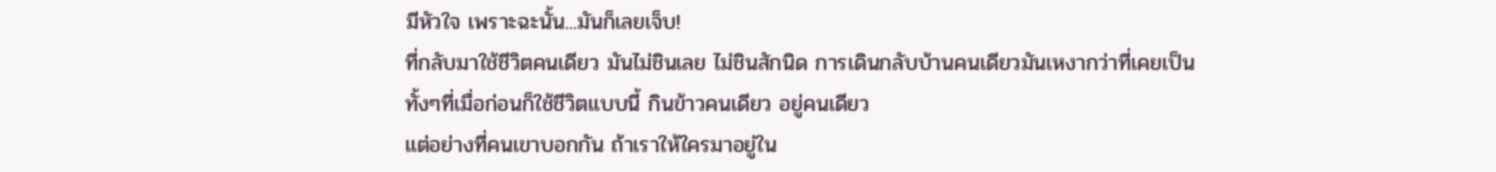มีหัวใจ เพราะฉะนั้น...มันก็เลยเจ็บ!
ที่กลับมาใช้ชีวิตคนเดียว มันไม่ชินเลย ไม่ชินสักนิด การเดินกลับบ้านคนเดียวมันเหงากว่าที่เคยเป็น
ทั้งๆที่เมื่อก่อนก็ใช้ชีวิตแบบนี้ กินข้าวคนเดียว อยู่คนเดียว
แต่อย่างที่คนเขาบอกกัน ถ้าเราให้ใครมาอยู่ใน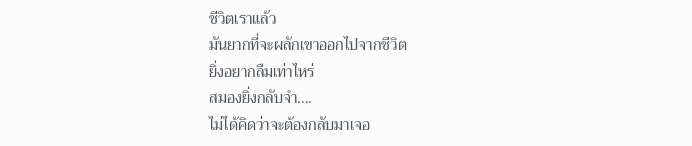ชีวิตเราแล้ว
มันยากที่จะผลักเขาออกไปจากชีวิต
ยิ่งอยากลืมเท่าไหร่
สมองยิ่งกลับจำ....
ไม่ได้คิดว่าจะต้องกลับมาเจอ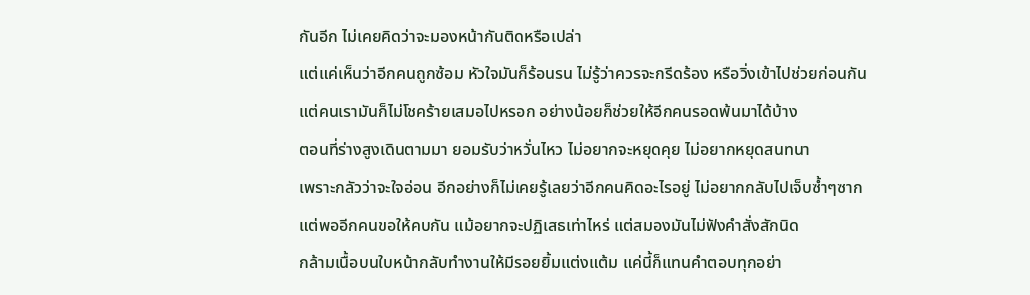กันอีก ไม่เคยคิดว่าจะมองหน้ากันติดหรือเปล่า
แต่แค่เห็นว่าอีกคนถูกซ้อม หัวใจมันก็ร้อนรน ไม่รู้ว่าควรจะกรีดร้อง หรือวิ่งเข้าไปช่วยก่อนกัน
แต่คนเรามันก็ไม่โชคร้ายเสมอไปหรอก อย่างน้อยก็ช่วยให้อีกคนรอดพ้นมาได้บ้าง
ตอนที่ร่างสูงเดินตามมา ยอมรับว่าหวั่นไหว ไม่อยากจะหยุดคุย ไม่อยากหยุดสนทนา
เพราะกลัวว่าจะใจอ่อน อีกอย่างก็ไม่เคยรู้เลยว่าอีกคนคิดอะไรอยู่ ไม่อยากกลับไปเจ็บซ้ำๆซาก
แต่พออีกคนขอให้คบกัน แม้อยากจะปฏิเสธเท่าไหร่ แต่สมองมันไม่ฟังคำสั่งสักนิด
กล้ามเนื้อบนใบหน้ากลับทำงานให้มีรอยยิ้มแต่งแต้ม แค่นี้ก็แทนคำตอบทุกอย่า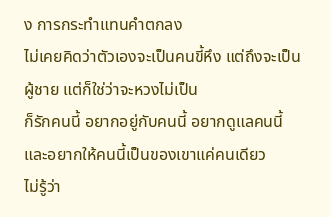ง การกระทำแทนคำตกลง
ไม่เคยคิดว่าตัวเองจะเป็นคนขี้หึง แต่ถึงจะเป็นผู้ชาย แต่ก็ใช่ว่าจะหวงไม่เป็น
ก็รักคนนี้ อยากอยู่กับคนนี้ อยากดูแลคนนี้ และอยากให้คนนี้เป็นของเขาแค่คนเดียว
ไม่รู้ว่า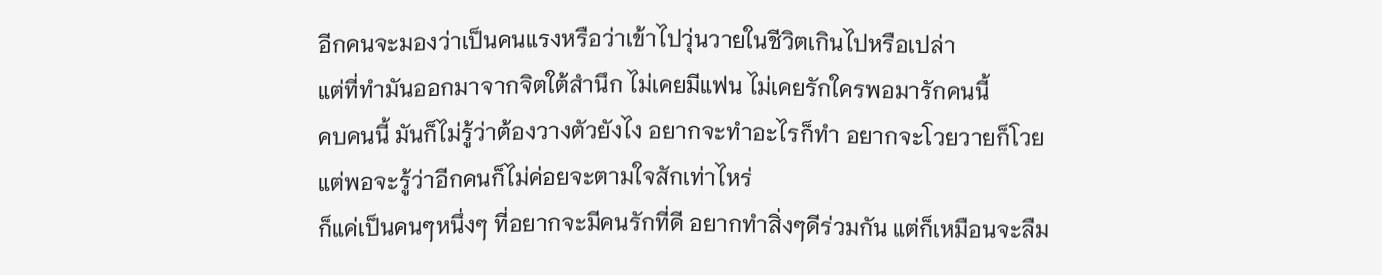อีกคนจะมองว่าเป็นคนแรงหรือว่าเข้าไปวุ่นวายในชีวิตเกินไปหรือเปล่า
แต่ที่ทำมันออกมาจากจิตใต้สำนึก ไม่เคยมีแฟน ไม่เคยรักใครพอมารักคนนี้
คบคนนี้ มันก็ไม่รู้ว่าต้องวางตัวยังไง อยากจะทำอะไรก็ทำ อยากจะโวยวายก็โวย
แต่พอจะรู้ว่าอีกคนก็ไม่ค่อยจะตามใจสักเท่าไหร่
ก็แค่เป็นคนๆหนึ่งๆ ที่อยากจะมีคนรักที่ดี อยากทำสิ่งๆดีร่วมกัน แต่ก็เหมือนจะลืม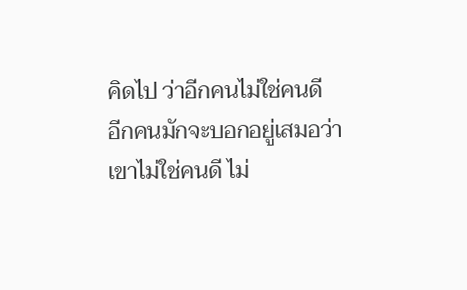คิดไป ว่าอีกคนไม่ใช่คนดี
อีกคนมักจะบอกอยู่เสมอว่าเขาไม่ใช่คนดี ไม่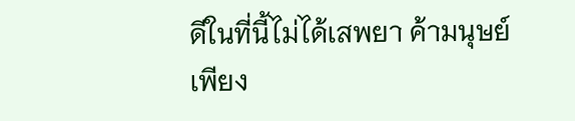ดีในที่นี้ไม่ได้เสพยา ค้ามนุษย์
เพียง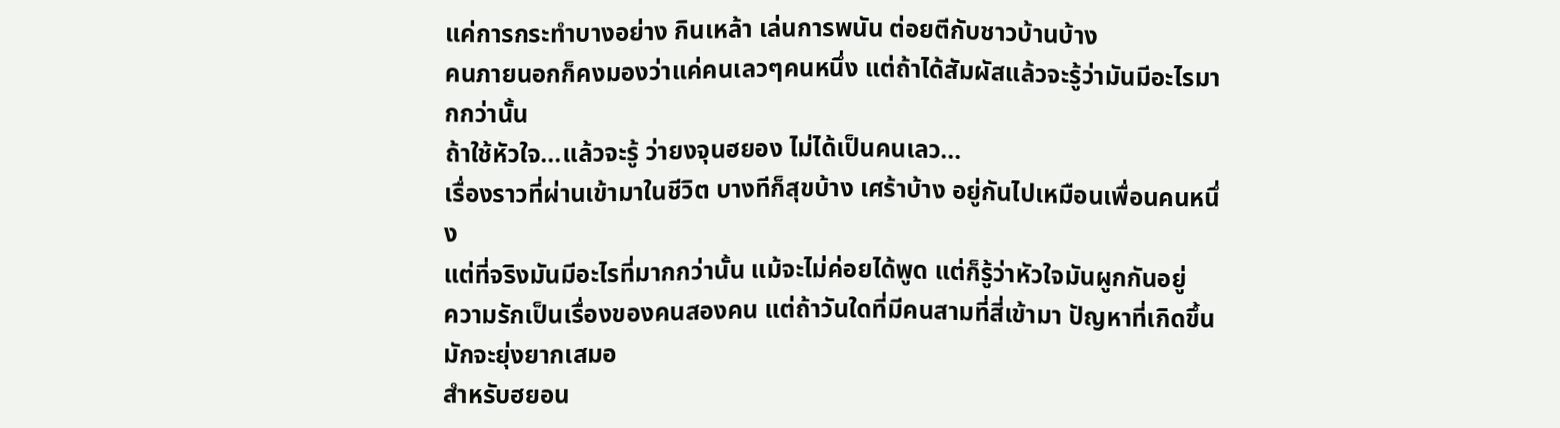แค่การกระทำบางอย่าง กินเหล้า เล่นการพนัน ต่อยตีกับชาวบ้านบ้าง
คนภายนอกก็คงมองว่าแค่คนเลวๆคนหนึ่ง แต่ถ้าได้สัมผัสแล้วจะรู้ว่ามันมีอะไรมากกว่านั้น
ถ้าใช้หัวใจ...แล้วจะรู้ ว่ายงจุนฮยอง ไม่ได้เป็นคนเลว...
เรื่องราวที่ผ่านเข้ามาในชีวิต บางทีก็สุขบ้าง เศร้าบ้าง อยู่กันไปเหมือนเพื่อนคนหนึ่ง
แต่ที่จริงมันมีอะไรที่มากกว่านั้น แม้จะไม่ค่อยได้พูด แต่ก็รู้ว่าหัวใจมันผูกกันอยู่
ความรักเป็นเรื่องของคนสองคน แต่ถ้าวันใดที่มีคนสามที่สี่เข้ามา ปัญหาที่เกิดขึ้น มักจะยุ่งยากเสมอ
สำหรับฮยอน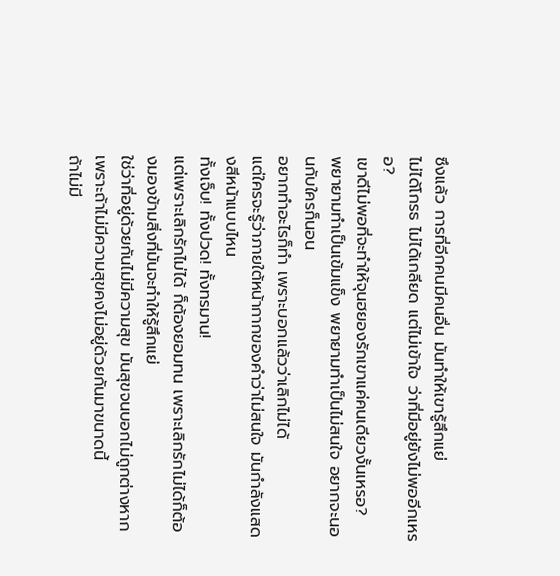ซึงแล้ว การที่อีกคนมีคนอื่น มันทำให้เขารู้สึกแย่
ไม่ได้โกรธ ไม่ได้เกลียด แต่ไม่เข้าใจ ว่าที่มีอยู่ยังไม่พออีกเหรอ?
เขาดีไม่พอที่จะทำให้จุนฮยองรักเขาแค่คนเดียวงั้นเหรอ?
พยายามทำเป็นเข้มแข็ง พยายามทำเป็นไม่สนใจ อยากจะนอนกับใครก็นอน
อยากทำอะไรก็ทำ เพราะบอกแล้วว่าเลิกไม่ได้
แต่ใครจะรู้ว่าภายใต้หน้ากากของคำว่าไม่สนใจ มันกำลังแสดงสีหน้าแบบไหน
ทั้งเจ็บ! ทั้งปวด! ทั้งทรมาน!
แต่เพราะเลิกรักไม่ได้ ก็ต้องยอมทน เพราะเลิกรักไม่ได้ก็ต้องมองข้ามสิ่งที่มันจะทำให้รู้สึกแย่
ใช่ว่าที่อยู่ด้วยกันไม่มีความสุข มันสุขจนบอกไม่ถูกต่างหาก เพราะถ้าไม่มีความสุขคงไม่อยู่ด้วยกันมาขนาดนี้
ถ้าไม่มี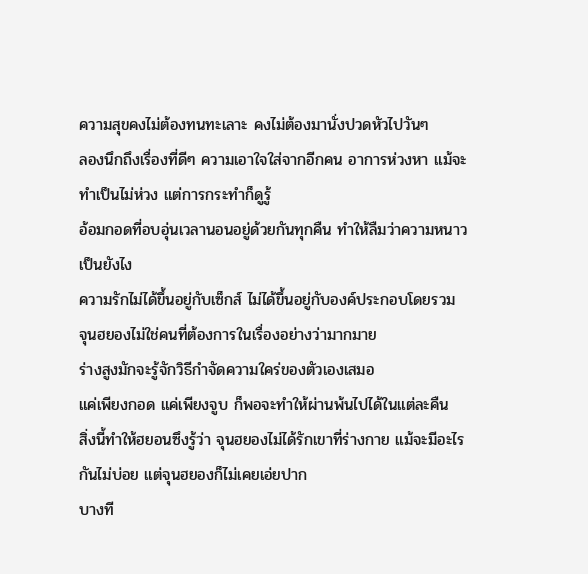ความสุขคงไม่ต้องทนทะเลาะ คงไม่ต้องมานั่งปวดหัวไปวันๆ
ลองนึกถึงเรื่องที่ดีๆ ความเอาใจใส่จากอีกคน อาการห่วงหา แม้จะทำเป็นไม่ห่วง แต่การกระทำก็ดูรู้
อ้อมกอดที่อบอุ่นเวลานอนอยู่ด้วยกันทุกคืน ทำให้ลืมว่าความหนาวเป็นยังไง
ความรักไม่ได้ขึ้นอยู่กับเซ็กส์ ไม่ได้ขึ้นอยู่กับองค์ประกอบโดยรวม
จุนฮยองไม่ใช่คนที่ต้องการในเรื่องอย่างว่ามากมาย
ร่างสูงมักจะรู้จักวิธีกำจัดความใคร่ของตัวเองเสมอ
แค่เพียงกอด แค่เพียงจูบ ก็พอจะทำให้ผ่านพ้นไปได้ในแต่ละคืน
สิ่งนี้ทำให้ฮยอนซึงรู้ว่า จุนฮยองไม่ได้รักเขาที่ร่างกาย แม้จะมีอะไรกันไม่บ่อย แต่จุนฮยองก็ไม่เคยเอ่ยปาก
บางที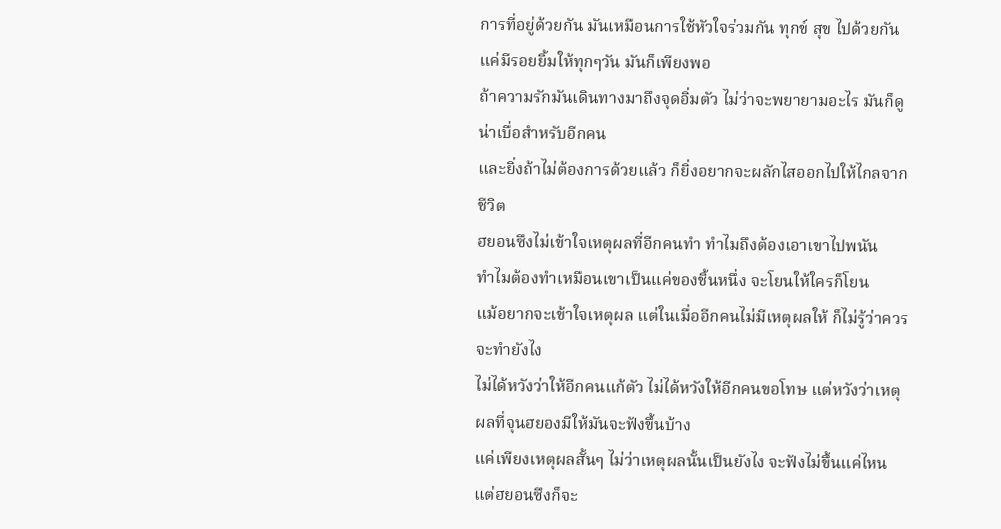การที่อยู่ด้วยกัน มันเหมือนการใช้หัวใจร่วมกัน ทุกข์ สุข ไปด้วยกัน แค่มีรอยยิ้มให้ทุกๆวัน มันก็เพียงพอ
ถ้าความรักมันเดินทางมาถึงจุดอิ่มตัว ไม่ว่าจะพยายามอะไร มันก็ดูน่าเบื่อสำหรับอีกคน
และยิ่งถ้าไม่ต้องการด้วยแล้ว ก็ยิ่งอยากจะผลักไสออกไปให้ไกลจากชีวิต
ฮยอนซึงไม่เข้าใจเหตุผลที่อีกคนทำ ทำไมถึงต้องเอาเขาไปพนัน
ทำไมต้องทำเหมือนเขาเป็นแค่ของชิ้นหนึ่ง จะโยนให้ใครก็โยน
แม้อยากจะเข้าใจเหตุผล แต่ในเมื่ออีกคนไม่มีเหตุผลให้ ก็ไม่รู้ว่าควรจะทำยังไง
ไม่ได้หวังว่าให้อีกคนแก้ตัว ไม่ได้หวังให้อีกคนขอโทษ แต่หวังว่าเหตุผลที่จุนฮยองมีให้มันจะฟังขึ้นบ้าง
แค่เพียงเหตุผลสั้นๆ ไม่ว่าเหตุผลนั้นเป็นยังไง จะฟังไม่ขึ้นแค่ไหน แต่ฮยอนซึงก็จะ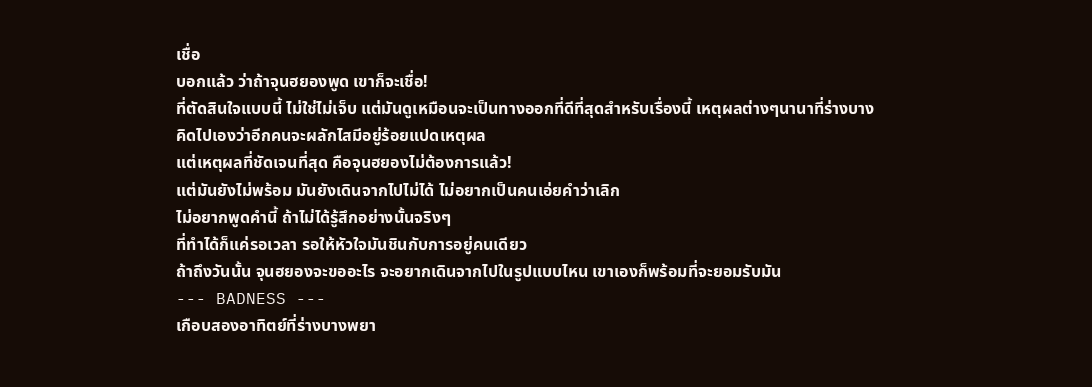เชื่อ
บอกแล้ว ว่าถ้าจุนฮยองพูด เขาก็จะเชื่อ!
ที่ตัดสินใจแบบนี้ ไม่ใช่ไม่เจ็บ แต่มันดูเหมือนจะเป็นทางออกที่ดีที่สุดสำหรับเรื่องนี้ เหตุผลต่างๆนานาที่ร่างบางคิดไปเองว่าอีกคนจะผลักไสมีอยู่ร้อยแปดเหตุผล
แต่เหตุผลที่ชัดเจนที่สุด คือจุนฮยองไม่ต้องการแล้ว!
แต่มันยังไม่พร้อม มันยังเดินจากไปไม่ได้ ไม่อยากเป็นคนเอ่ยคำว่าเลิก
ไม่อยากพูดคำนี้ ถ้าไม่ได้รู้สึกอย่างนั้นจริงๆ
ที่ทำได้ก็แค่รอเวลา รอให้หัวใจมันชินกับการอยู่คนเดียว
ถ้าถึงวันนั้น จุนฮยองจะขออะไร จะอยากเดินจากไปในรูปแบบไหน เขาเองก็พร้อมที่จะยอมรับมัน
--- BADNESS ---
เกือบสองอาทิตย์ที่ร่างบางพยา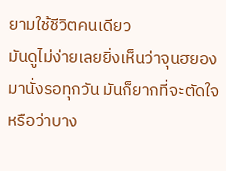ยามใช้ชีวิตคนเดียว
มันดูไม่ง่ายเลยยิ่งเห็นว่าจุนฮยองมานั่งรอทุกวัน มันก็ยากที่จะตัดใจ
หรือว่าบาง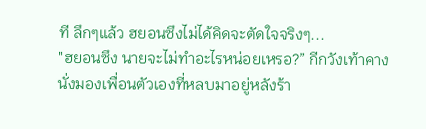ที ลึกๆแล้ว ฮยอนซึงไม่ได้คิดจะตัดใจจริงๆ...
"ฮยอนซึง นายจะไม่ทำอะไรหน่อยเหรอ?” กีกวังเท้าคางนั่งมองเพื่อนตัวเองที่หลบมาอยู่หลังร้า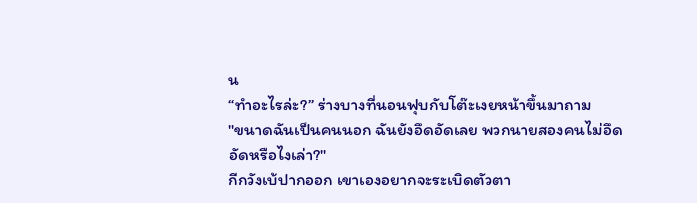น
“ทำอะไรล่ะ?” ร่างบางที่นอนฟุบกับโต๊ะเงยหน้าขึ้นมาถาม
"ขนาดฉันเป็นคนนอก ฉันยังอึดอัดเลย พวกนายสองคนไม่อึดอัดหรือไงเล่า?"
กีกวังเบ้ปากออก เขาเองอยากจะระเบิดตัวตา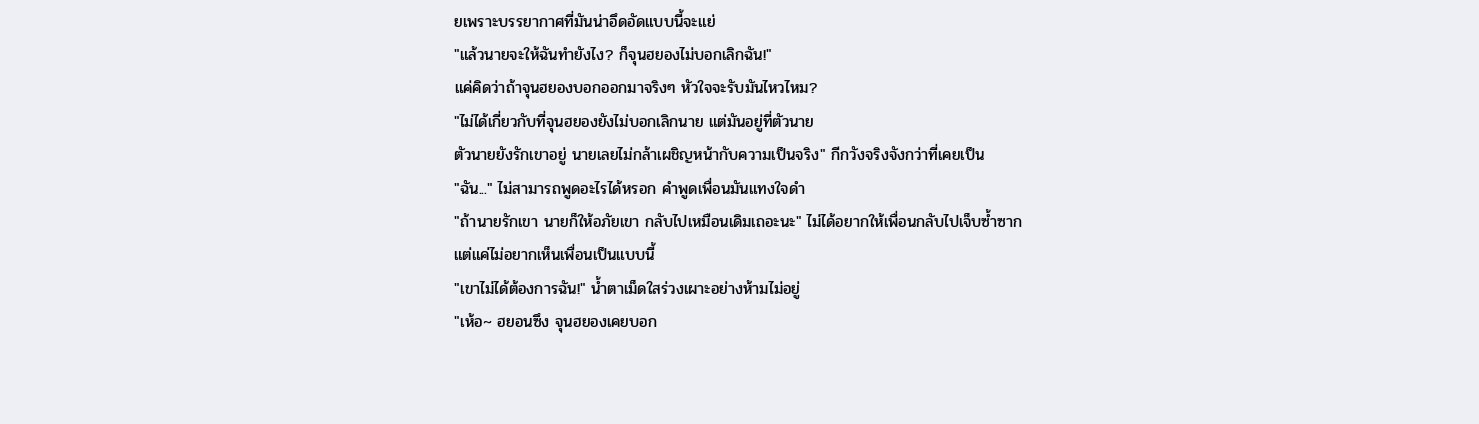ยเพราะบรรยากาศที่มันน่าอึดอัดแบบนี้จะแย่
"แล้วนายจะให้ฉันทำยังไง? ก็จุนฮยองไม่บอกเลิกฉัน!"
แค่คิดว่าถ้าจุนฮยองบอกออกมาจริงๆ หัวใจจะรับมันไหวไหม?
"ไม่ได้เกี่ยวกับที่จุนฮยองยังไม่บอกเลิกนาย แต่มันอยู่ที่ตัวนาย
ตัวนายยังรักเขาอยู่ นายเลยไม่กล้าเผชิญหน้ากับความเป็นจริง" กีกวังจริงจังกว่าที่เคยเป็น
"ฉัน..." ไม่สามารถพูดอะไรได้หรอก คำพูดเพื่อนมันแทงใจดำ
"ถ้านายรักเขา นายก็ให้อภัยเขา กลับไปเหมือนเดิมเถอะนะ" ไม่ได้อยากให้เพื่อนกลับไปเจ็บซ้ำซาก
แต่แค่ไม่อยากเห็นเพื่อนเป็นแบบนี้
"เขาไม่ได้ต้องการฉัน!" น้ำตาเม็ดใสร่วงเผาะอย่างห้ามไม่อยู่
"เห้อ~ ฮยอนซึง จุนฮยองเคยบอก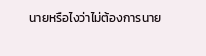นายหรือไงว่าไม่ต้องการนาย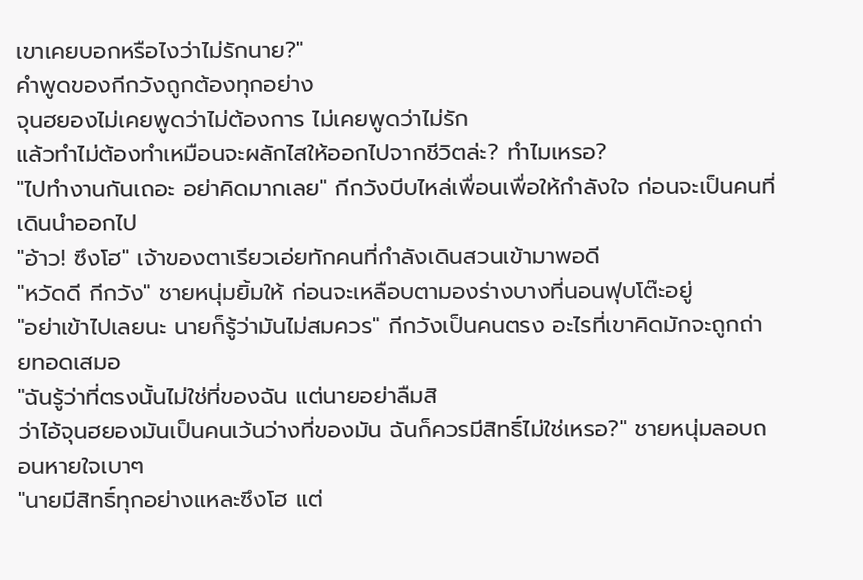เขาเคยบอกหรือไงว่าไม่รักนาย?"
คำพูดของกีกวังถูกต้องทุกอย่าง
จุนฮยองไม่เคยพูดว่าไม่ต้องการ ไม่เคยพูดว่าไม่รัก
แล้วทำไม่ต้องทำเหมือนจะผลักไสให้ออกไปจากชีวิตล่ะ? ทำไมเหรอ?
"ไปทำงานกันเถอะ อย่าคิดมากเลย" กีกวังบีบไหล่เพื่อนเพื่อให้กำลังใจ ก่อนจะเป็นคนที่เดินนำออกไป
"อ้าว! ซึงโฮ" เจ้าของตาเรียวเอ่ยทักคนที่กำลังเดินสวนเข้ามาพอดี
"หวัดดี กีกวัง" ชายหนุ่มยิ้มให้ ก่อนจะเหลือบตามองร่างบางที่นอนฟุบโต๊ะอยู่
"อย่าเข้าไปเลยนะ นายก็รู้ว่ามันไม่สมควร" กีกวังเป็นคนตรง อะไรที่เขาคิดมักจะถูกถ่ายทอดเสมอ
"ฉันรู้ว่าที่ตรงนั้นไม่ใช่ที่ของฉัน แต่นายอย่าลืมสิ
ว่าไอ้จุนฮยองมันเป็นคนเว้นว่างที่ของมัน ฉันก็ควรมีสิทธิ์ไม่ใช่เหรอ?" ชายหนุ่มลอบถอนหายใจเบาๆ
"นายมีสิทธิ์ทุกอย่างแหละซึงโฮ แต่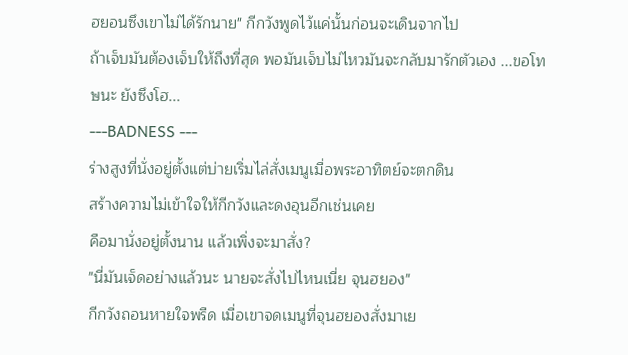ฮยอนซึงเขาไม่ได้รักนาย" กีกวังพูดไว้แค่นั้นก่อนจะเดินจากไป
ถ้าเจ็บมันต้องเจ็บให้ถึงที่สุด พอมันเจ็บไม่ไหวมันจะกลับมารักตัวเอง ...ขอโทษนะ ยังซึงโฮ...
---BADNESS ---
ร่างสูงที่นั่งอยู่ตั้งแต่บ่ายเริ่มไล่สั่งเมนูเมื่อพระอาทิตย์จะตกดิน
สร้างความไม่เข้าใจให้กีกวังและดงอุนอีกเช่นเคย
คือมานั่งอยู่ตั้งนาน แล้วเพิ่งจะมาสั่ง?
"นี่มันเจ็ดอย่างแล้วนะ นายจะสั่งไปไหนเนี่ย จุนฮยอง"
กีกวังถอนหายใจพรืด เมื่อเขาจดเมนูที่จุนฮยองสั่งมาเย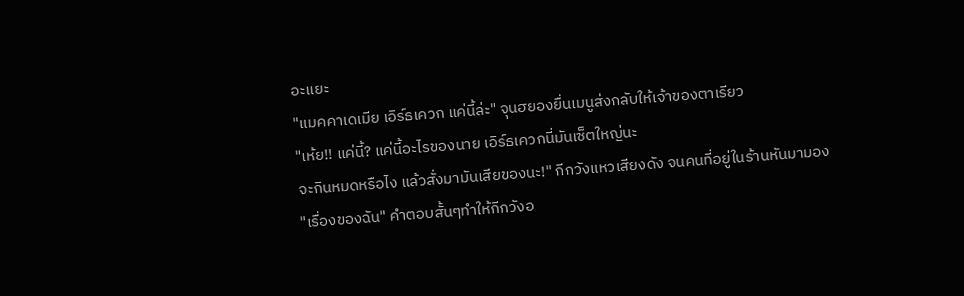อะแยะ
"แมคคาเดเมีย เอิร์ธเควก แค่นี้ล่ะ" จุนฮยองยื่นเมนูส่งกลับให้เจ้าของตาเรียว
"เห้ย!! แค่นี้? แค่นี้อะไรของนาย เอิร์ธเควกนี่มันเซ็ตใหญ่นะ
จะกินหมดหรือไง แล้วสั่งมามันเสียของนะ!" กีกวังแหวเสียงดัง จนคนที่อยู่ในร้านหันมามอง
"เรื่องของฉัน" คำตอบสั้นๆทำให้กีกวังอ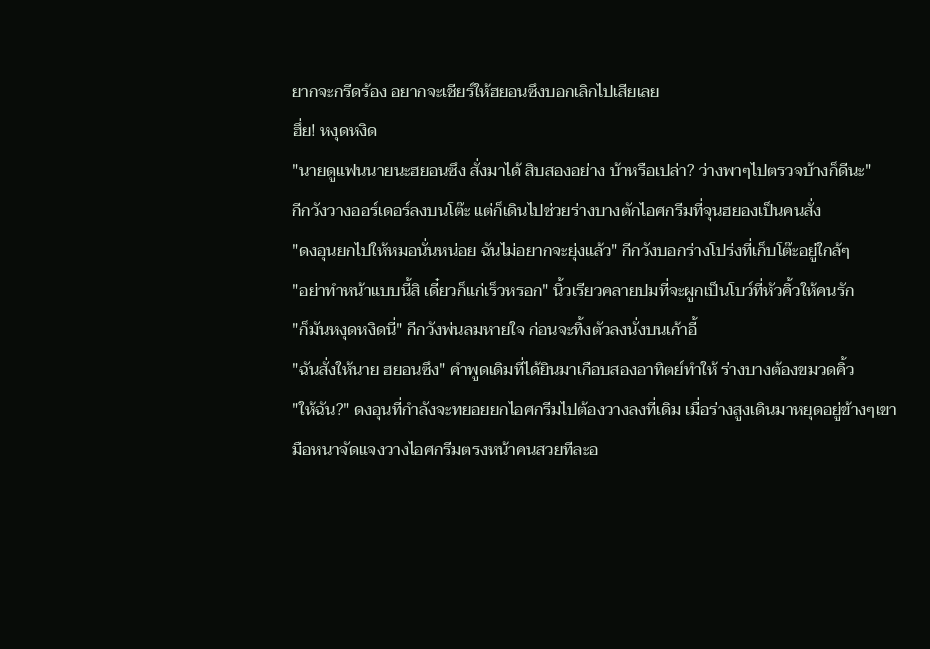ยากจะกรีดร้อง อยากจะเชียร์ให้ฮยอนซึงบอกเลิกไปเสียเลย
ฮึ่ย! หงุดหงิด
"นายดูแฟนนายนะฮยอนซึง สั่งมาได้ สิบสองอย่าง บ้าหรือเปล่า? ว่างพาๆไปตรวจบ้างก็ดีนะ"
กีกวังวางออร์เดอร์ลงบนโต๊ะ แต่ก็เดินไปช่วยร่างบางตักไอศกรีมที่จุนฮยองเป็นคนสั่ง
"ดงอุนยกไปให้หมอนั่นหน่อย ฉันไม่อยากจะยุ่งแล้ว" กีกวังบอกร่างโปร่งที่เก็บโต๊ะอยู่ใกล้ๆ
"อย่าทำหน้าแบบนี้สิ เดี๋ยวก็แก่เร็วหรอก" นิ้วเรียวคลายปมที่จะผูกเป็นโบว์ที่หัวคิ้วให้คนรัก
"ก็มันหงุดหงิดนี่" กีกวังพ่นลมหายใจ ก่อนจะทิ้งตัวลงนั่งบนเก้าอี้
"ฉันสั่งให้นาย ฮยอนซึง" คำพูดเดิมที่ได้ยินมาเกือบสองอาทิตย์ทำให้ ร่างบางต้องขมวดคิ้ว
"ให้ฉัน?" ดงอุนที่กำลังจะทยอยยกไอศกรีมไปต้องวางลงที่เดิม เมื่อร่างสูงเดินมาหยุดอยู่ข้างๆเขา
มือหนาจัดแจงวางไอศกรีมตรงหน้าคนสวยทีละอ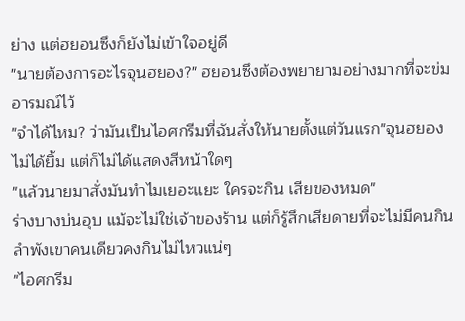ย่าง แต่ฮยอนซึงก็ยังไม่เข้าใจอยู่ดี
"นายต้องการอะไรจุนฮยอง?" ฮยอนซึงต้องพยายามอย่างมากที่จะข่มอารมณ์ไว้
"จำได้ไหม? ว่ามันเป็นไอศกรีมที่ฉันสั่งให้นายตั้งแต่วันแรก"จุนฮยองไม่ได้ยิ้ม แต่ก็ไม่ได้แสดงสีหน้าใดๆ
"แล้วนายมาสั่งมันทำไมเยอะแยะ ใครจะกิน เสียของหมด"
ร่างบางบ่นอุบ แม้จะไม่ใช่เจ้าของร้าน แต่ก็รู้สึกเสียดายที่จะไม่มีคนกิน ลำพังเขาคนเดียวคงกินไม่ไหวแน่ๆ
"ไอศกรีม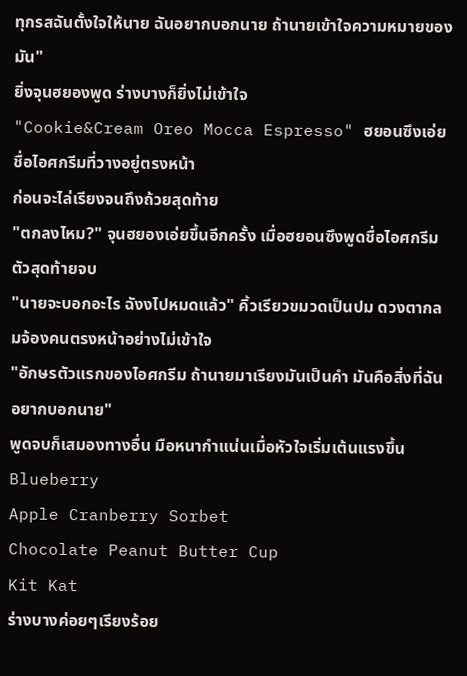ทุกรสฉันตั้งใจให้นาย ฉันอยากบอกนาย ถ้านายเข้าใจความหมายของมัน"
ยิ่งจุนฮยองพูด ร่างบางก็ยิ่งไม่เข้าใจ
"Cookie&Cream Oreo Mocca Espresso" ฮยอนซึงเอ่ยชื่อไอศกรีมที่วางอยู่ตรงหน้า
ก่อนจะไล่เรียงจนถึงถ้วยสุดท้าย
"ตกลงไหม?" จุนฮยองเอ่ยขึ้นอีกครั้ง เมื่อฮยอนซึงพูดชื่อไอศกรีมตัวสุดท้ายจบ
"นายจะบอกอะไร ฉังงไปหมดแล้ว" คิ้วเรียวขมวดเป็นปม ดวงตากลมจ้องคนตรงหน้าอย่างไม่เข้าใจ
"อักษรตัวแรกของไอศกรีม ถ้านายมาเรียงมันเป็นคำ มันคือสิ่งที่ฉันอยากบอกนาย"
พูดจบก็เสมองทางอื่น มือหนากำแน่นเมื่อหัวใจเริ่มเต้นแรงขึ้น
Blueberry
Apple Cranberry Sorbet
Chocolate Peanut Butter Cup
Kit Kat
ร่างบางค่อยๆเรียงร้อย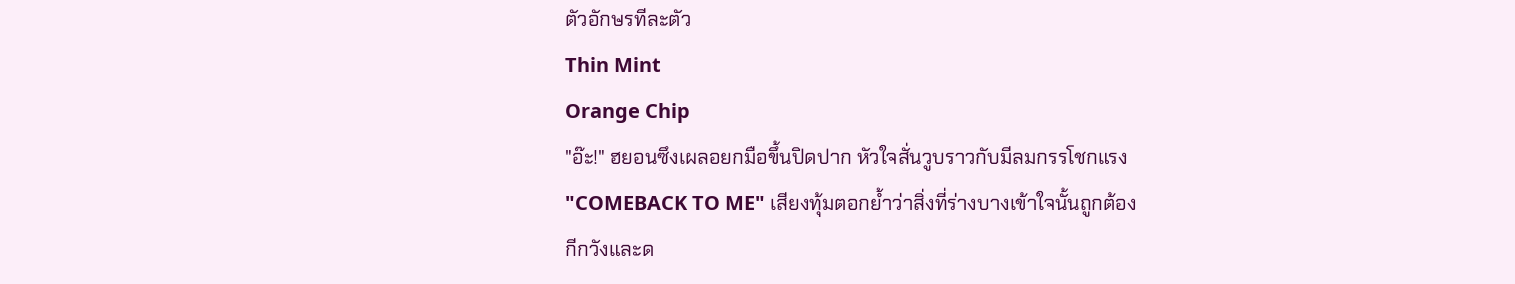ตัวอักษรทีละตัว
Thin Mint
Orange Chip
"อ๊ะ!" ฮยอนซึงเผลอยกมือขึ้นปิดปาก หัวใจสั่นวูบราวกับมีลมกรรโชกแรง
"COMEBACK TO ME" เสียงทุ้มตอกย้ำว่าสิ่งที่ร่างบางเข้าใจนั้นถูกต้อง
กีกวังและด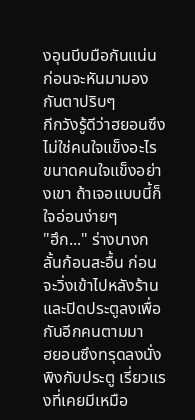งอุนบีบมือกันแน่น ก่อนจะหันมามองกันตาปริบๆ
กีกวังรู้ดีว่าฮยอนซึงไม่ใช่คนใจแข็งอะไร ขนาดคนใจแข็งอย่างเขา ถ้าเจอแบบนี้ก็ใจอ่อนง่ายๆ
"ฮึก..." ร่างบางกลั้นก้อนสะอื้น ก่อนจะวิ่งเข้าไปหลังร้าน และปิดประตูลงเพื่อกันอีกคนตามมา
ฮยอนซึงทรุดลงนั่งพิงกับประตู เรี่ยวแรงที่เคยมีเหมือ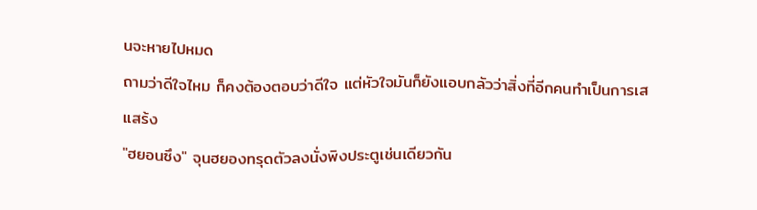นจะหายไปหมด
ถามว่าดีใจไหม ก็คงต้องตอบว่าดีใจ แต่หัวใจมันก็ยังแอบกลัวว่าสิ่งที่อีกคนทำเป็นการเสแสร้ง
"ฮยอนซึง" จุนฮยองทรุดตัวลงนั่งพิงประตูเช่นเดียวกัน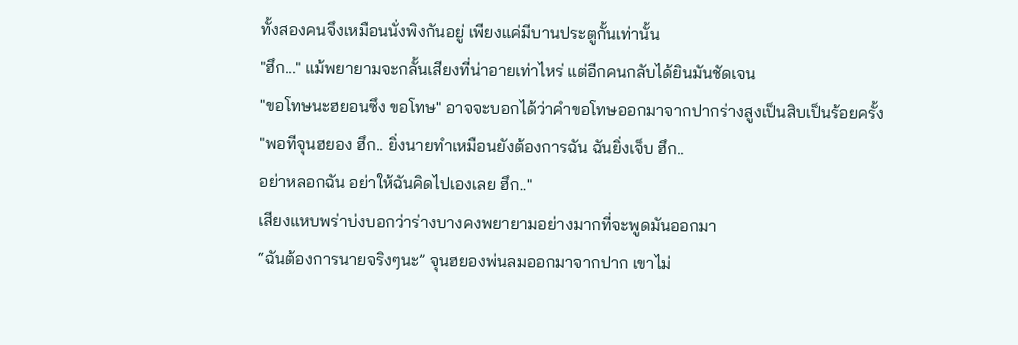ทั้งสองคนจึงเหมือนนั่งพิงกันอยู่ เพียงแค่มีบานประตูกั้นเท่านั้น
"ฮึก..." แม้พยายามจะกลั้นเสียงที่น่าอายเท่าไหร่ แต่อีกคนกลับได้ยินมันชัดเจน
"ขอโทษนะฮยอนซึง ขอโทษ" อาจจะบอกได้ว่าคำขอโทษออกมาจากปากร่างสูงเป็นสิบเป็นร้อยครั้ง
"พอทีจุนฮยอง ฮึก.. ยิ่งนายทำเหมือนยังต้องการฉัน ฉันยิ่งเจ็บ ฮึก..
อย่าหลอกฉัน อย่าให้ฉันคิดไปเองเลย ฮึก.."
เสียงแหบพร่าบ่งบอกว่าร่างบางคงพยายามอย่างมากที่จะพูดมันออกมา
“ฉันต้องการนายจริงๆนะ” จุนฮยองพ่นลมออกมาจากปาก เขาไม่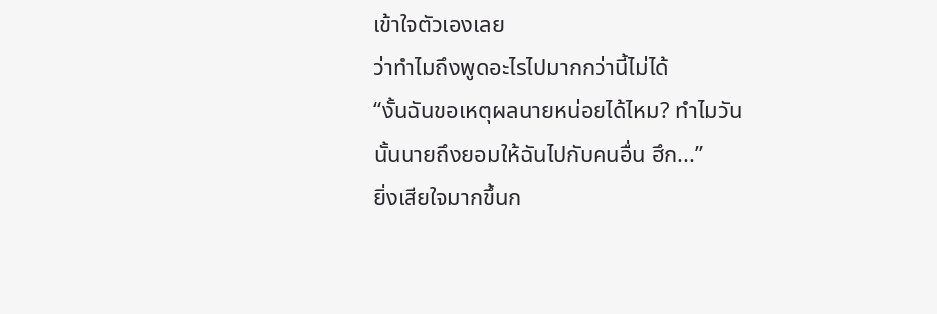เข้าใจตัวเองเลย
ว่าทำไมถึงพูดอะไรไปมากกว่านี้ไม่ได้
“งั้นฉันขอเหตุผลนายหน่อยได้ไหม? ทำไมวันนั้นนายถึงยอมให้ฉันไปกับคนอื่น ฮึก...”
ยิ่งเสียใจมากขึ้นก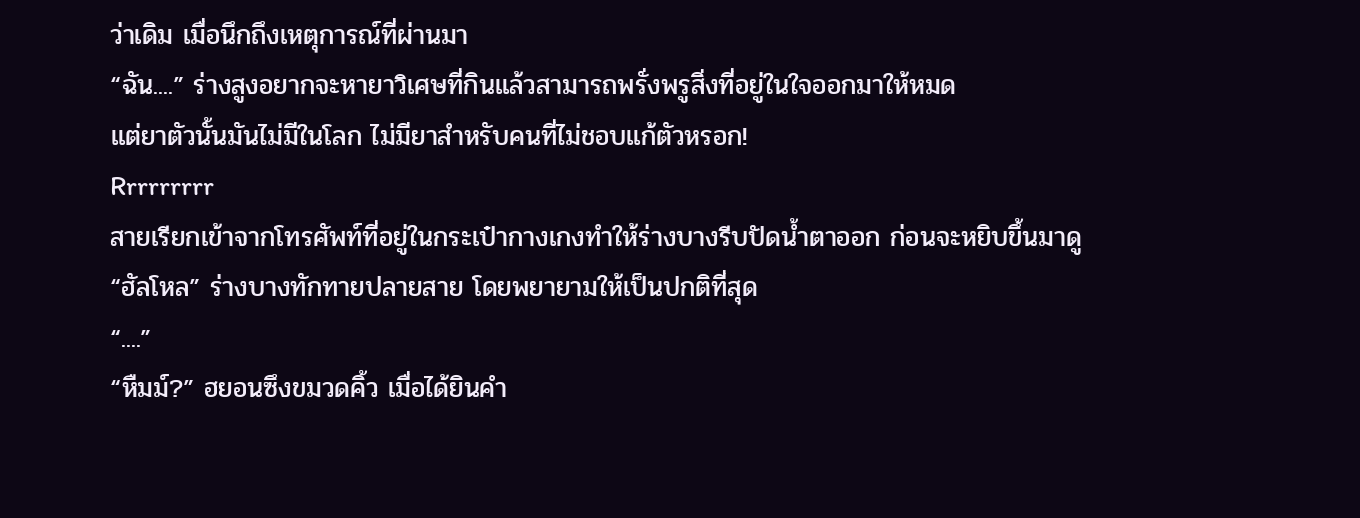ว่าเดิม เมื่อนึกถึงเหตุการณ์ที่ผ่านมา
“ฉัน....” ร่างสูงอยากจะหายาวิเศษที่กินแล้วสามารถพรั่งพรูสิ่งที่อยู่ในใจออกมาให้หมด
แต่ยาตัวนั้นมันไม่มีในโลก ไม่มียาสำหรับคนที่ไม่ชอบแก้ตัวหรอก!
Rrrrrrrrr
สายเรียกเข้าจากโทรศัพท์ที่อยู่ในกระเป๋ากางเกงทำให้ร่างบางรีบปัดน้ำตาออก ก่อนจะหยิบขึ้นมาดู
“ฮัลโหล” ร่างบางทักทายปลายสาย โดยพยายามให้เป็นปกติที่สุด
“....”
“หืมม์?” ฮยอนซึงขมวดคิ้ว เมื่อได้ยินคำ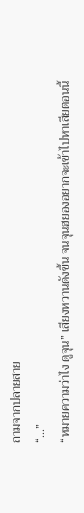ถามจากปลายสาย
“...”
“หมายความว่าไง ดูจุน” เสียงหวานดังขึ้น จนจุนฮยองอยากจะเข้าไปหาเสียตอนนี้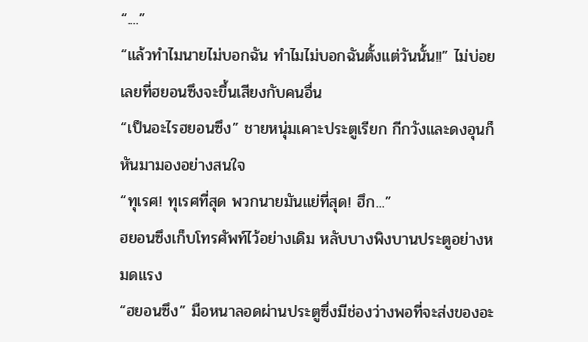“....”
“แล้วทำไมนายไม่บอกฉัน ทำไมไม่บอกฉันตั้งแต่วันนั้น!!” ไม่บ่อยเลยที่ฮยอนซึงจะขึ้นเสียงกับคนอื่น
“เป็นอะไรฮยอนซึง” ชายหนุ่มเคาะประตูเรียก กีกวังและดงอุนก็หันมามองอย่างสนใจ
“ทุเรศ! ทุเรศที่สุด พวกนายมันแย่ที่สุด! ฮึก...”
ฮยอนซึงเก็บโทรศัพท์ไว้อย่างเดิม หลับบางพิงบานประตูอย่างหมดแรง
“ฮยอนซึง” มือหนาลอดผ่านประตูซึ่งมีช่องว่างพอที่จะส่งของอะ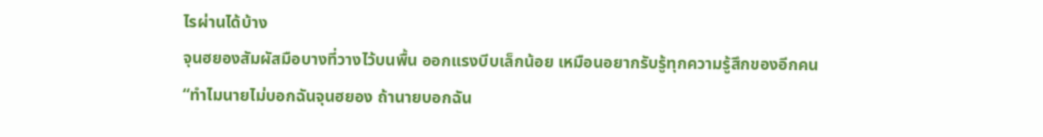ไรผ่านได้บ้าง
จุนฮยองสัมผัสมือบางที่วางไว้บนพื้น ออกแรงบีบเล็กน้อย เหมือนอยากรับรู้ทุกความรู้สึกของอีกคน
“ทำไมนายไม่บอกฉันจุนฮยอง ถ้านายบอกฉัน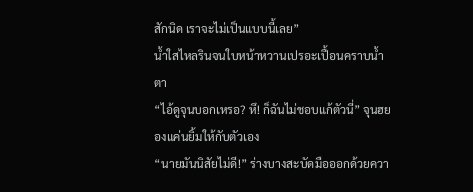สักนิด เราจะไม่เป็นแบบนี้เลย”
น้ำใสไหลรินจนใบหน้าหวานเปรอะเปื้อนคราบน้ำตา
“ไอ้ดูจุนบอกเหรอ? หึ! ก็ฉันไม่ชอบแก้ตัวนี่” จุนฮยองแค่นยิ้มให้กับตัวเอง
“นายมันนิสัยไม่ดี!” ร่างบางสะบัดมือออกด้วยควา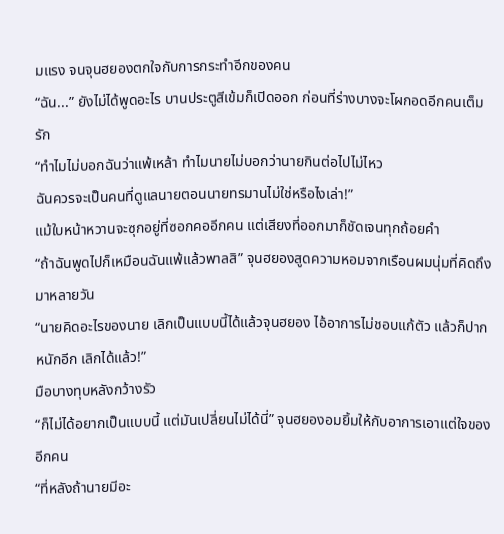มแรง จนจุนฮยองตกใจกับการกระทำอีกของคน
“ฉัน...” ยังไม่ได้พูดอะไร บานประตูสีเข้มก็เปิดออก ก่อนที่ร่างบางจะโผกอดอีกคนเต็มรัก
“ทำไมไม่บอกฉันว่าแพ้เหล้า ทำไมนายไม่บอกว่านายกินต่อไปไม่ไหว
ฉันควรจะเป็นคนที่ดูแลนายตอนนายทรมานไม่ใช่หรือไงเล่า!”
แม้ใบหน้าหวานจะซุกอยู่ที่ซอกคออีกคน แต่เสียงที่ออกมาก็ชัดเจนทุกถ้อยคำ
“ถ้าฉันพูดไปก็เหมือนฉันแพ้แล้วพาลสิ” จุนฮยองสูดความหอมจากเรือนผมนุ่มที่คิดถึงมาหลายวัน
“นายคิดอะไรของนาย เลิกเป็นแบบนี้ได้แล้วจุนฮยอง ไอ้อาการไม่ชอบแก้ตัว แล้วก็ปากหนักอีก เลิกได้แล้ว!”
มือบางทุบหลังกว้างรัว
“ก็ไม่ได้อยากเป็นแบบนี้ แต่มันเปลี่ยนไม่ได้นี่” จุนฮยองอมยิ้มให้กับอาการเอาแต่ใจของอีกคน
“ที่หลังถ้านายมีอะ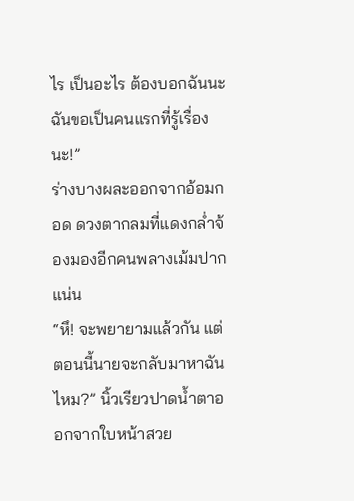ไร เป็นอะไร ต้องบอกฉันนะ ฉันขอเป็นคนแรกที่รู้เรื่องนะ!”
ร่างบางผละออกจากอ้อมกอด ดวงตากลมที่แดงกล่ำจ้องมองอีกคนพลางเม้มปากแน่น
“หึ! จะพยายามแล้วกัน แต่ตอนนี้นายจะกลับมาหาฉันไหม?” นิ้วเรียวปาดน้ำตาออกจากใบหน้าสวย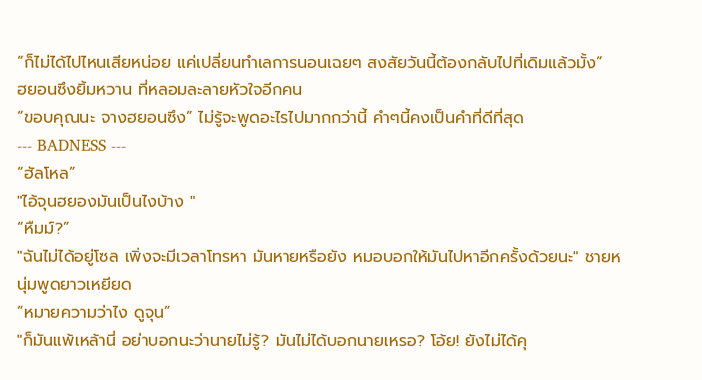“ก็ไม่ได้ไปไหนเสียหน่อย แค่เปลี่ยนทำเลการนอนเฉยๆ สงสัยวันนี้ต้องกลับไปที่เดิมแล้วมั้ง”
ฮยอนซึงยิ้มหวาน ที่หลอมละลายหัวใจอีกคน
“ขอบคุณนะ จางฮยอนซึง” ไม่รู้จะพูดอะไรไปมากกว่านี้ คำๆนี้คงเป็นคำที่ดีที่สุด
--- BADNESS ---
“ฮัลโหล”
"ไอ้จุนฮยองมันเป็นไงบ้าง "
“หืมม์?”
"ฉันไม่ได้อยู่โซล เพิ่งจะมีเวลาโทรหา มันหายหรือยัง หมอบอกให้มันไปหาอีกครั้งด้วยนะ" ชายหนุ่มพูดยาวเหยียด
“หมายความว่าไง ดูจุน”
"ก็มันแพ้เหล้านี่ อย่าบอกนะว่านายไม่รู้? มันไม่ได้บอกนายเหรอ? โอ้ย! ยังไม่ได้คุ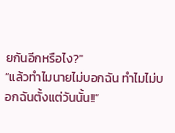ยกันอีกหรือไง?"
“แล้วทำไมนายไม่บอกฉัน ทำไมไม่บอกฉันตั้งแต่วันนั้น!!”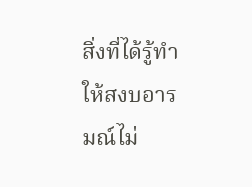สิ่งที่ได้รู้ทำให้สงบอารมณ์ไม่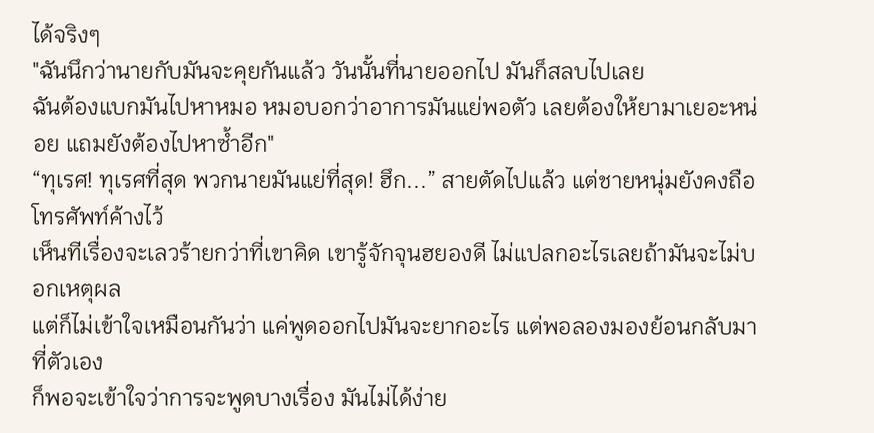ได้จริงๆ
"ฉันนึกว่านายกับมันจะคุยกันแล้ว วันนั้นที่นายออกไป มันก็สลบไปเลย
ฉันต้องแบกมันไปหาหมอ หมอบอกว่าอาการมันแย่พอตัว เลยต้องให้ยามาเยอะหน่อย แถมยังต้องไปหาซ้ำอีก"
“ทุเรศ! ทุเรศที่สุด พวกนายมันแย่ที่สุด! ฮึก...” สายตัดไปแล้ว แต่ชายหนุ่มยังคงถือโทรศัพท์ค้างไว้
เห็นทีเรื่องจะเลวร้ายกว่าที่เขาคิด เขารู้จักจุนฮยองดี ไม่แปลกอะไรเลยถ้ามันจะไม่บอกเหตุผล
แต่ก็ไม่เข้าใจเหมือนกันว่า แค่พูดออกไปมันจะยากอะไร แต่พอลองมองย้อนกลับมาที่ตัวเอง
ก็พอจะเข้าใจว่าการจะพูดบางเรื่อง มันไม่ได้ง่าย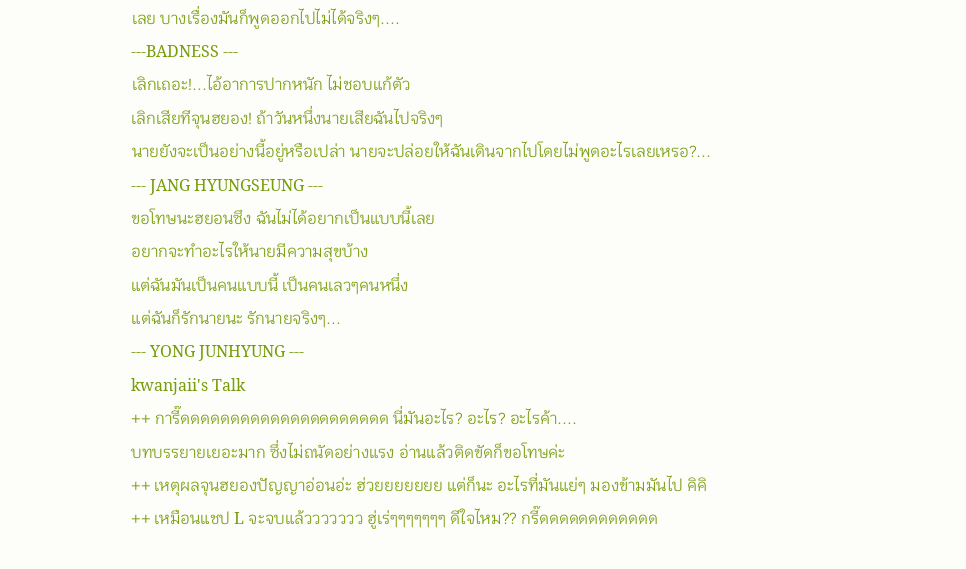เลย บางเรื่องมันก็พูดออกไปไม่ได้จริงๆ....
---BADNESS ---
เลิกเถอะ!...ไอ้อาการปากหนัก ไม่ชอบแก้ตัว
เลิกเสียทีจุนฮยอง! ถ้าวันหนึ่งนายเสียฉันไปจริงๆ
นายยังจะเป็นอย่างนี้อยู่หรือเปล่า นายจะปล่อยให้ฉันเดินจากไปโดยไม่พูดอะไรเลยเหรอ?...
--- JANG HYUNGSEUNG ---
ขอโทษนะฮยอนซึง ฉันไม่ได้อยากเป็นแบบนี้เลย
อยากจะทำอะไรให้นายมีความสุขบ้าง
แต่ฉันมันเป็นคนแบบนี้ เป็นคนเลวๆคนหนึ่ง
แต่ฉันก็รักนายนะ รักนายจริงๆ...
--- YONG JUNHYUNG ---
kwanjaii's Talk
++ การี๊ดดดดดดดดดดดดดดดดดดดดด นี่มันอะไร? อะไร? อะไรค้า....
บทบรรยายเยอะมาก ซึ่งไม่ถนัดอย่างแรง อ่านแล้วติดขัดก็ขอโทษค่ะ
++ เหตุผลจุนฮยองปัญญาอ่อนอ่ะ ฮ่วยยยยยยย แต่ก็นะ อะไรที่มันแย่ๆ มองข้ามมันไป คิคิ
++ เหมือนแชป L จะจบแล้ววววววว ฮู่เร่ๆๆๆๆๆๆๆ ดีใจไหม?? กรี๊ดดดดดดดดดดดด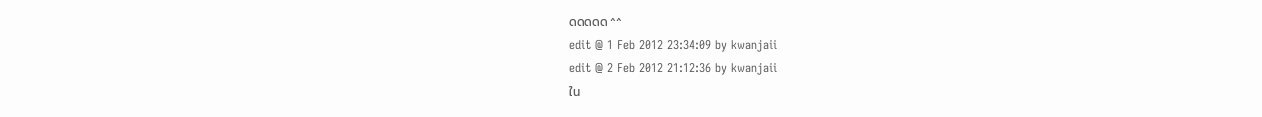ดดดดด ^^
edit @ 1 Feb 2012 23:34:09 by kwanjaii
edit @ 2 Feb 2012 21:12:36 by kwanjaii
ใน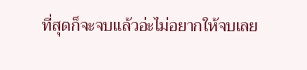ที่สุดก็จะจบแล้วอ่ะไม่อยากให้จบเลย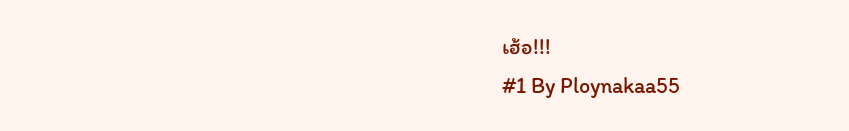เฮ้อ!!!
#1 By Ploynakaa55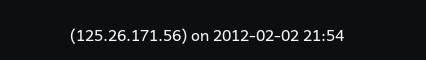(125.26.171.56) on 2012-02-02 21:54